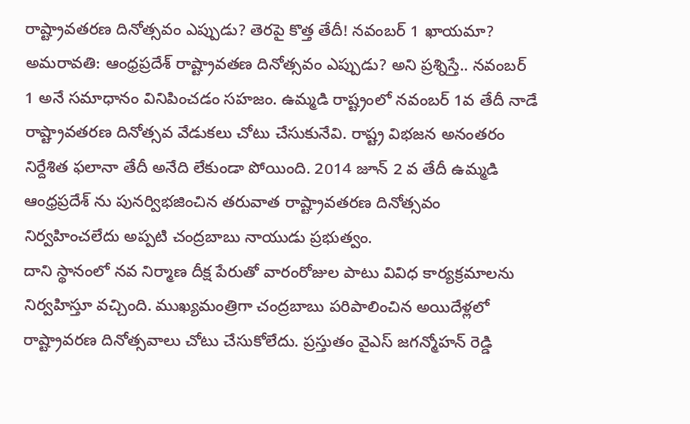రాష్ట్రావతరణ దినోత్సవం ఎప్పుడు? తెరపై కొత్త తేదీ! నవంబర్ 1 ఖాయమా?
అమరావతి: ఆంధ్రప్రదేశ్ రాష్ట్రావతణ దినోత్సవం ఎప్పుడు? అని ప్రశ్నిస్తే.. నవంబర్ 1 అనే సమాధానం వినిపించడం సహజం. ఉమ్మడి రాష్ట్రంలో నవంబర్ 1వ తేదీ నాడే రాష్ట్రావతరణ దినోత్సవ వేడుకలు చోటు చేసుకునేవి. రాష్ట్ర విభజన అనంతరం నిర్దేశిత ఫలానా తేదీ అనేది లేకుండా పోయింది. 2014 జూన్ 2 వ తేదీ ఉమ్మడి ఆంధ్రప్రదేశ్ ను పునర్విభజించిన తరువాత రాష్ట్రావతరణ దినోత్సవం నిర్వహించలేదు అప్పటి చంద్రబాబు నాయుడు ప్రభుత్వం.
దాని స్థానంలో నవ నిర్మాణ దీక్ష పేరుతో వారంరోజుల పాటు వివిధ కార్యక్రమాలను నిర్వహిస్తూ వచ్చింది. ముఖ్యమంత్రిగా చంద్రబాబు పరిపాలించిన అయిదేళ్లలో రాష్ట్రావరణ దినోత్సవాలు చోటు చేసుకోలేదు. ప్రస్తుతం వైఎస్ జగన్మోహన్ రెడ్డి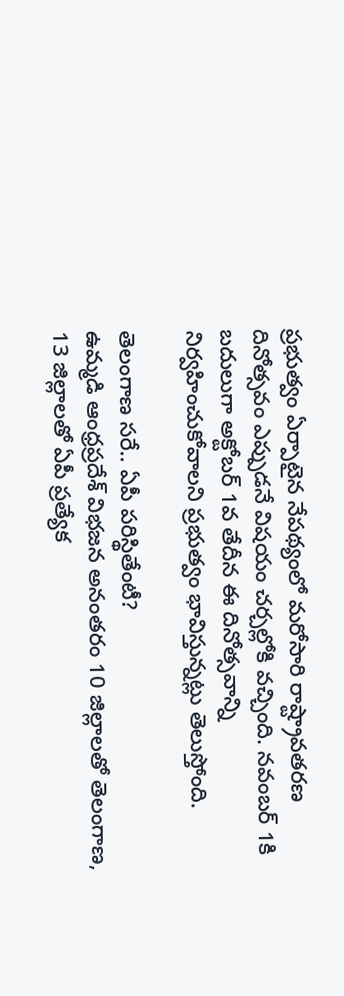ప్రభుత్వం ఏర్పాటైన నేపథ్యంలో మరోసారి రాష్ట్రావతరణ దినోత్సవం ఎప్పుడనే విషయం చర్చల్లోకి వచ్చింది. నవంబర్ 1కి బదులుగా అక్టోబర్ 1వ తేదీన ఈ దినోత్సవాన్ని నిర్వహించుకోవాలని ప్రభుత్వం భావిస్తున్నట్లు తెలుస్తోంది.

తెలంగాణ సరే.. ఏపీ పరిస్థితేంటీ?
ఉమ్మడి ఆంధ్రప్రదేశ్ విభజన అనంతరం 10 జిల్లాలతో తెలంగాణ, 13 జిల్లాలతో ఏపీ ప్రత్యేక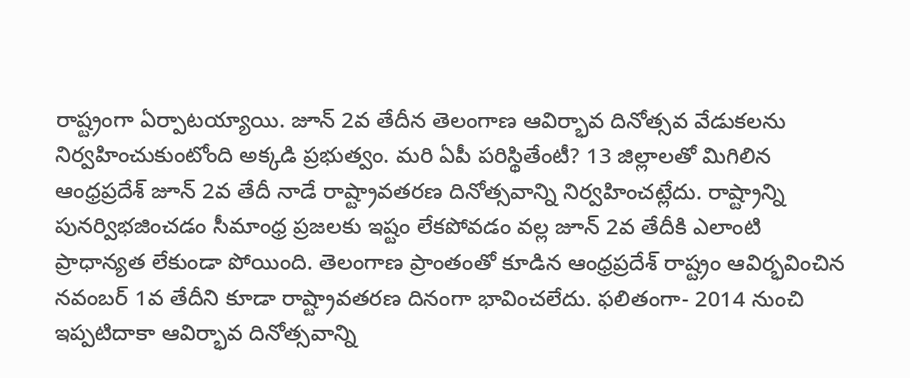రాష్ట్రంగా ఏర్పాటయ్యాయి. జూన్ 2వ తేదీన తెలంగాణ ఆవిర్భావ దినోత్సవ వేడుకలను నిర్వహించుకుంటోంది అక్కడి ప్రభుత్వం. మరి ఏపీ పరిస్థితేంటీ? 13 జిల్లాలతో మిగిలిన ఆంధ్రప్రదేశ్ జూన్ 2వ తేదీ నాడే రాష్ట్రావతరణ దినోత్సవాన్ని నిర్వహించట్లేదు. రాష్ట్రాన్ని పునర్విభజించడం సీమాంధ్ర ప్రజలకు ఇష్టం లేకపోవడం వల్ల జూన్ 2వ తేదీకి ఎలాంటి ప్రాధాన్యత లేకుండా పోయింది. తెలంగాణ ప్రాంతంతో కూడిన ఆంధ్రప్రదేశ్ రాష్ట్రం ఆవిర్భవించిన నవంబర్ 1వ తేదీని కూడా రాష్ట్రావతరణ దినంగా భావించలేదు. ఫలితంగా- 2014 నుంచి ఇప్పటిదాకా ఆవిర్భావ దినోత్సవాన్ని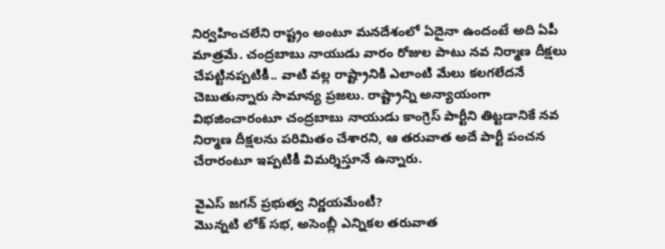నిర్వహించలేని రాష్ట్రం అంటూ మనదేశంలో ఏదైనా ఉందంటే అది ఏపీ మాత్రమే. చంద్రబాబు నాయుడు వారం రోజుల పాటు నవ నిర్మాణ దీక్షలు చేపట్టినప్పటికీ.. వాటి వల్ల రాష్ట్రానికి ఎలాంటి మేలు కలగలేదనే చెబుతున్నారు సామాన్య ప్రజలు. రాష్ట్రాన్ని అన్యాయంగా విభజించారంటూ చంద్రబాబు నాయుడు కాంగ్రెస్ పార్టీని తిట్టడానికే నవ నిర్మాణ దీక్షలను పరిమితం చేశారని, ఆ తరువాత అదే పార్టీ పంచన చేరారంటూ ఇప్పటికీ విమర్శిస్తూనే ఉన్నారు.

వైఎస్ జగన్ ప్రభుత్వ నిర్ణయమేంటీ?
మొన్నటి లోక్ సభ, అసెంబ్లీ ఎన్నికల తరువాత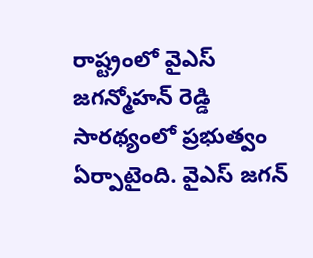రాష్ట్రంలో వైఎస్ జగన్మోహన్ రెడ్డి సారథ్యంలో ప్రభుత్వం ఏర్పాటైంది. వైఎస్ జగన్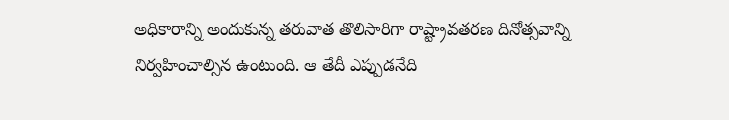అధికారాన్ని అందుకున్న తరువాత తొలిసారిగా రాష్ట్రావతరణ దినోత్సవాన్ని నిర్వహించాల్సిన ఉంటుంది. ఆ తేదీ ఎప్పుడనేది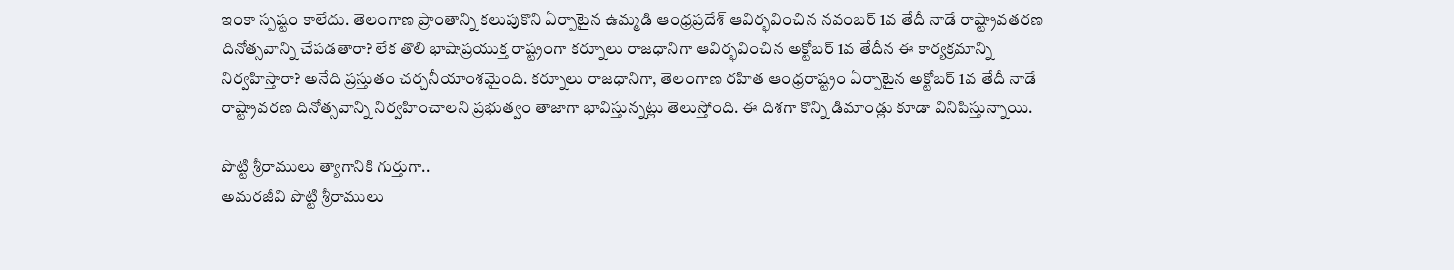ఇంకా స్పష్టం కాలేదు. తెలంగాణ ప్రాంతాన్ని కలుపుకొని ఏర్పాటైన ఉమ్మడి ఆంధ్రప్రదేశ్ ఆవిర్భవించిన నవంబర్ 1వ తేదీ నాడే రాష్ట్రావతరణ దినోత్సవాన్ని చేపడతారా? లేక తొలి భాషాప్రయుక్త రాష్ట్రంగా కర్నూలు రాజధానిగా ఆవిర్భవించిన అక్టోబర్ 1వ తేదీన ఈ కార్యక్రమాన్ని నిర్వహిస్తారా? అనేది ప్రస్తుతం చర్చనీయాంశమైంది. కర్నూలు రాజధానిగా, తెలంగాణ రహిత ఆంధ్రరాష్ట్రం ఏర్పాటైన అక్టోబర్ 1వ తేదీ నాడే రాష్ట్రావరణ దినోత్సవాన్ని నిర్వహించాలని ప్రభుత్వం తాజాగా భావిస్తున్నట్లు తెలుస్తోంది. ఈ దిశగా కొన్ని డిమాండ్లు కూడా వినిపిస్తున్నాయి.

పొట్టి శ్రీరాములు త్యాగానికి గుర్తుగా..
అమరజీవి పొట్టి శ్రీరాములు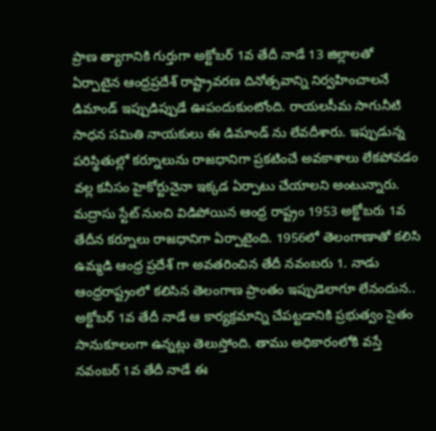ప్రాణ త్యాగానికి గుర్తుగా అక్టోబర్ 1వ తేదీ నాడే 13 జిల్లాలతో ఏర్పాటైన ఆంధ్రప్రదేశ్ రాష్ట్రావరణ దినోత్సవాన్ని నిర్వహించాలనే డిమాండ్ ఇప్పుడిప్పుడే ఊపందుకుంటోంది. రాయలసీమ సాగునీటి సాధన సమితి నాయకులు ఈ డిమాండ్ ను లేవదీశారు. ఇప్పుడున్న పరిస్థితుల్లో కర్నూలును రాజధానిగా ప్రకటించే అవకాశాలు లేకపోవడం వల్ల కనీసం హైకోర్టునైనా ఇక్కడ ఏర్పాటు చేయాలని అంటున్నారు. మద్రాసు స్టేట్ నుంచి విడిపోయిన ఆంధ్ర రాష్ట్రం 1953 అక్టోబరు 1వ తేదీన కర్నూలు రాజధానిగా ఏర్పాటైంది. 1956లో తెలంగాణాతో కలిసి ఉమ్మడి ఆంధ్ర ప్రదేశ్ గా అవతరించిన తేదీ నవంబరు 1. నాడు ఆంధ్రరాష్ట్రంలో కలిసిన తెలంగాణ ప్రాంతం ఇప్పుడెలాగూ లేనందున.. అక్టోబర్ 1వ తేదీ నాడే ఆ కార్యక్రమాన్ని చేపట్టడానికి ప్రభుత్వం సైతం సానుకూలంగా ఉన్నట్లు తెలుస్తోంది. తాము అధికారంలోకి వస్తే నవంబర్ 1వ తేదీ నాడే ఈ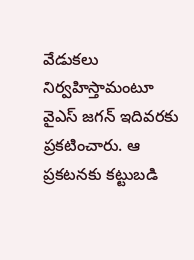వేడుకలు నిర్వహిస్తామంటూ వైఎస్ జగన్ ఇదివరకు ప్రకటించారు. ఆ ప్రకటనకు కట్టుబడి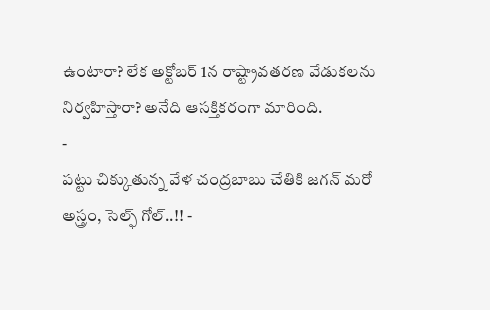ఉంటారా? లేక అక్టోబర్ 1న రాష్ట్రావతరణ వేడుకలను నిర్వహిస్తారా? అనేది ఆసక్తికరంగా మారింది.
-
పట్టు చిక్కుతున్న వేళ చంద్రబాబు చేతికి జగన్ మరో అస్త్రం, సెల్ఫ్ గోల్..!! -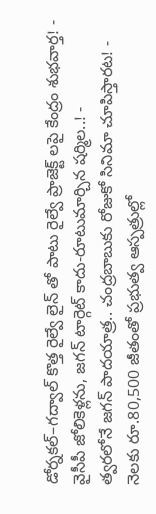డోర్నకల్–గద్వాల్ కొత్త రైల్వే లైన్ తో పాటు రైల్వే ప్రాజెక్ట్ లపై కేంద్రం శుభవార్త! -
వైసీపీ జోలికెళ్లను, జగన్ టార్గెట్ కాదు-రూటుమార్చిన షర్మిల..! -
త్వరలోనే జగన్ పాదయాత్ర.. చంద్రబాబుకు రోజుకో సినిమా చూపిస్తారట! -
నెలకు రూ.80,500 జీతంతో ప్రభుత్వ ఆస్పత్రుల్లో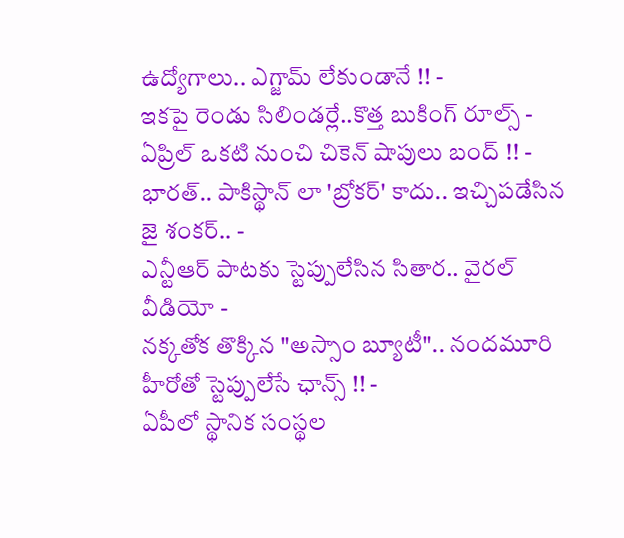ఉద్యోగాలు.. ఎగ్జామ్ లేకుండానే !! -
ఇకపై రెండు సిలిండర్లే..కొత్త బుకింగ్ రూల్స్ -
ఏప్రిల్ ఒకటి నుంచి చికెన్ షాపులు బంద్ !! -
భారత్.. పాకిస్థాన్ లా 'బ్రోకర్' కాదు.. ఇచ్చిపడేసిన జై శంకర్.. -
ఎన్టీఆర్ పాటకు స్టెప్పులేసిన సితార.. వైరల్ వీడియో -
నక్కతోక తొక్కిన "అస్సాం బ్యూటీ".. నందమూరి హీరోతో స్టెప్పులేసే ఛాన్స్ !! -
ఏపీలో స్థానిక సంస్థల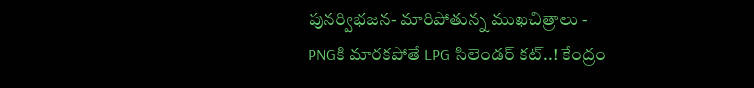పునర్విభజన- మారిపోతున్న ముఖచిత్రాలు -
PNGకి మారకపోతే LPG సిలెండర్ కట్..! కేంద్రం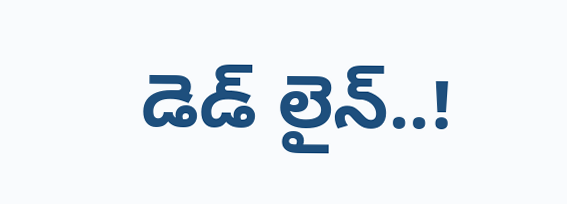డెడ్ లైన్..!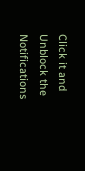Click it and Unblock the Notifications